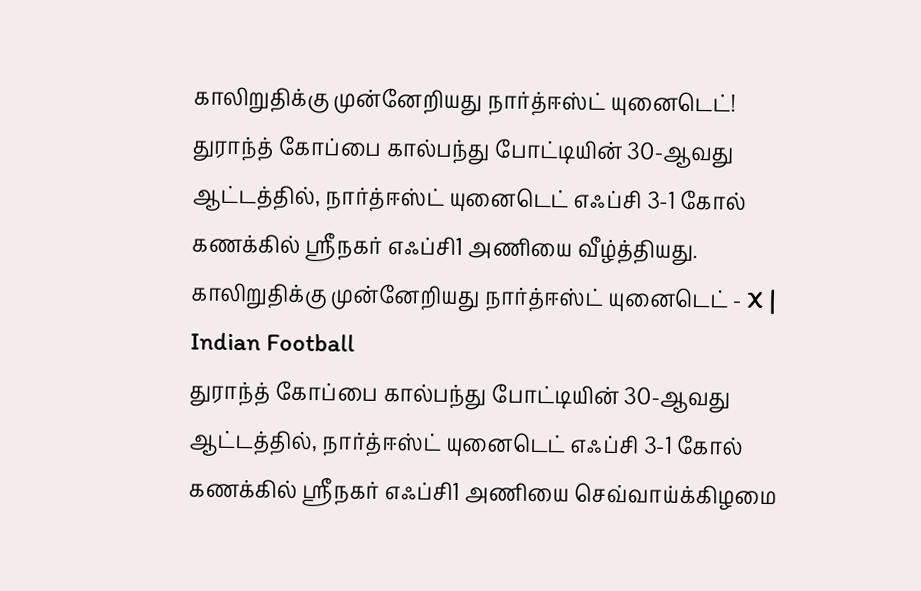காலிறுதிக்கு முன்னேறியது நார்த்ஈஸ்ட் யுனைடெட்!
துராந்த் கோப்பை கால்பந்து போட்டியின் 30-ஆவது ஆட்டத்தில், நார்த்ஈஸ்ட் யுனைடெட் எஃப்சி 3-1 கோல் கணக்கில் ஸ்ரீநகர் எஃப்சி1 அணியை வீழ்த்தியது.
காலிறுதிக்கு முன்னேறியது நார்த்ஈஸ்ட் யுனைடெட் - X | Indian Football
துராந்த் கோப்பை கால்பந்து போட்டியின் 30-ஆவது ஆட்டத்தில், நார்த்ஈஸ்ட் யுனைடெட் எஃப்சி 3-1 கோல் கணக்கில் ஸ்ரீநகர் எஃப்சி1 அணியை செவ்வாய்க்கிழமை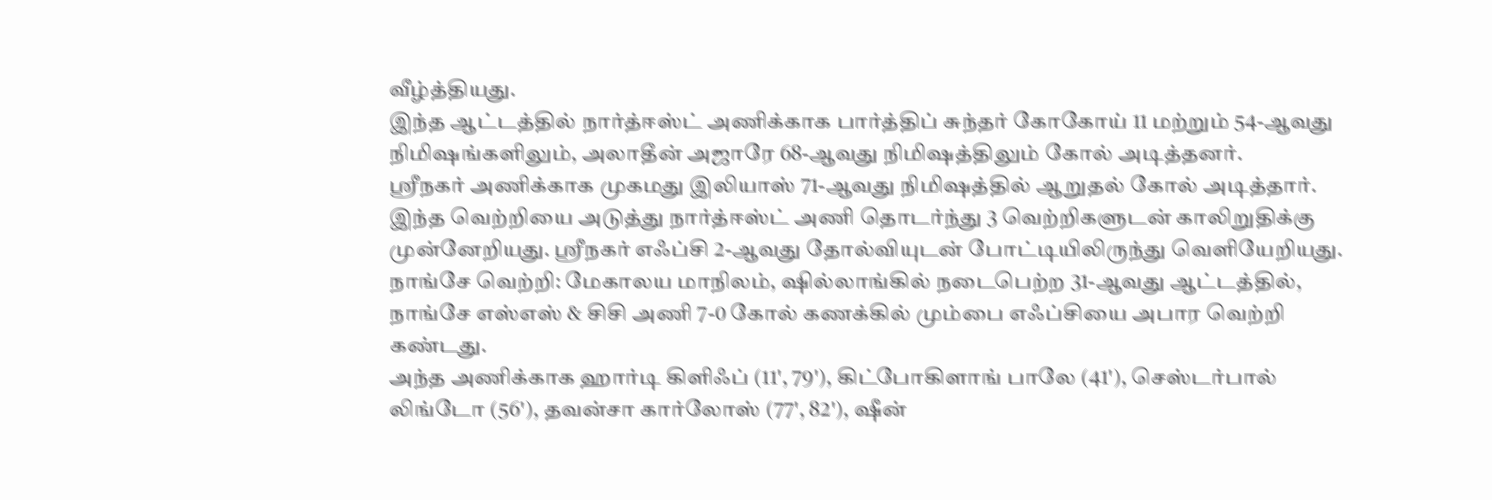வீழ்த்தியது.
இந்த ஆட்டத்தில் நார்த்ஈஸ்ட் அணிக்காக பார்த்திப் சுந்தர் கோகோய் 11 மற்றும் 54-ஆவது நிமிஷங்களிலும், அலாதீன் அஜாரே 68-ஆவது நிமிஷத்திலும் கோல் அடித்தனர்.
ஸ்ரீநகர் அணிக்காக முகமது இலியாஸ் 71-ஆவது நிமிஷத்தில் ஆறுதல் கோல் அடித்தார். இந்த வெற்றியை அடுத்து நார்த்ஈஸ்ட் அணி தொடர்ந்து 3 வெற்றிகளுடன் காலிறுதிக்கு முன்னேறியது. ஸ்ரீநகர் எஃப்சி 2-ஆவது தோல்வியுடன் போட்டியிலிருந்து வெளியேறியது.
நாங்சே வெற்றி: மேகாலய மாநிலம், ஷில்லாங்கில் நடைபெற்ற 31-ஆவது ஆட்டத்தில், நாங்சே எஸ்எஸ் & சிசி அணி 7-0 கோல் கணக்கில் மும்பை எஃப்சியை அபார வெற்றி கண்டது.
அந்த அணிக்காக ஹார்டி கிளிஃப் (11', 79'), கிட்போகிளாங் பாலே (41'), செஸ்டர்பால் லிங்டோ (56'), தவன்சா கார்லோஸ் (77', 82'), ஷீன்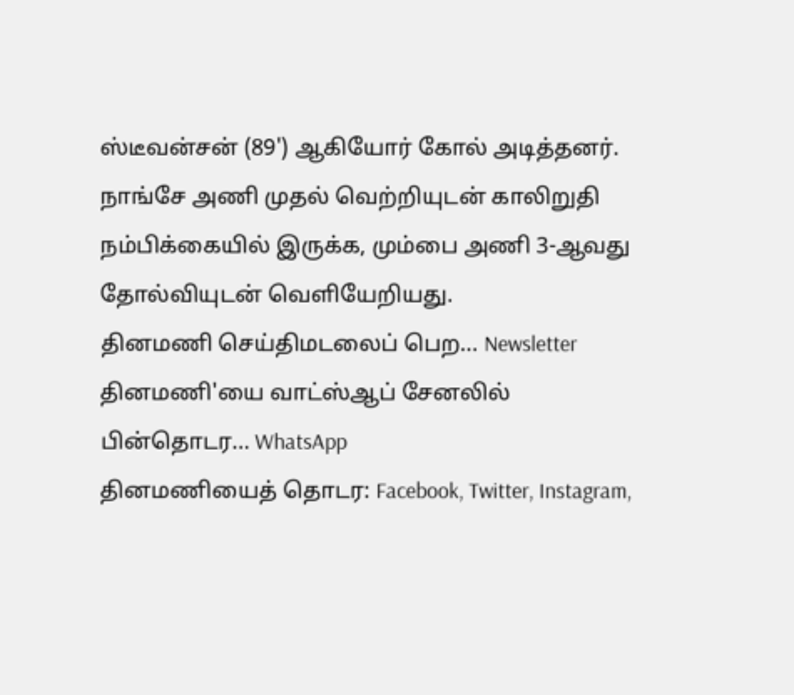ஸ்டீவன்சன் (89') ஆகியோர் கோல் அடித்தனர்.
நாங்சே அணி முதல் வெற்றியுடன் காலிறுதி நம்பிக்கையில் இருக்க, மும்பை அணி 3-ஆவது தோல்வியுடன் வெளியேறியது.
தினமணி செய்திமடலைப் பெற... Newsletter
தினமணி'யை வாட்ஸ்ஆப் சேனலில் பின்தொடர... WhatsApp
தினமணியைத் தொடர: Facebook, Twitter, Instagram,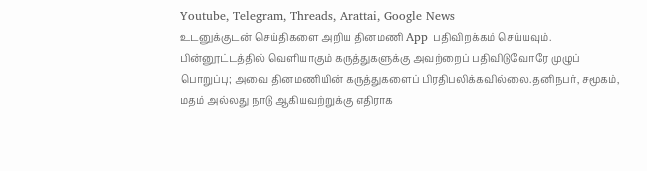Youtube, Telegram, Threads, Arattai, Google News
உடனுக்குடன் செய்திகளை அறிய தினமணி App பதிவிறக்கம் செய்யவும்.
பின்னூட்டத்தில் வெளியாகும் கருத்துகளுக்கு அவற்றைப் பதிவிடுவோரே முழுப் பொறுப்பு; அவை தினமணியின் கருத்துகளைப் பிரதிபலிக்கவில்லை.தனிநபர், சமூகம், மதம் அல்லது நாடு ஆகியவற்றுக்கு எதிராக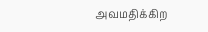அவமதிக்கிற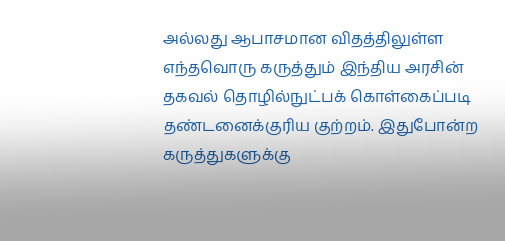அல்லது ஆபாசமான விதத்திலுள்ள எந்தவொரு கருத்தும் இந்திய அரசின் தகவல் தொழில்நுட்பக் கொள்கைப்படி தண்டனைக்குரிய குற்றம். இதுபோன்ற கருத்துகளுக்கு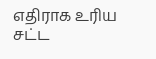எதிராக உரிய சட்ட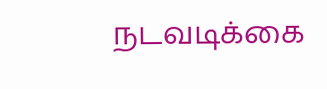நடவடிக்கை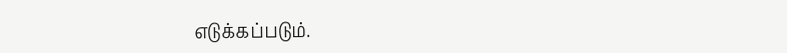எடுக்கப்படும்.